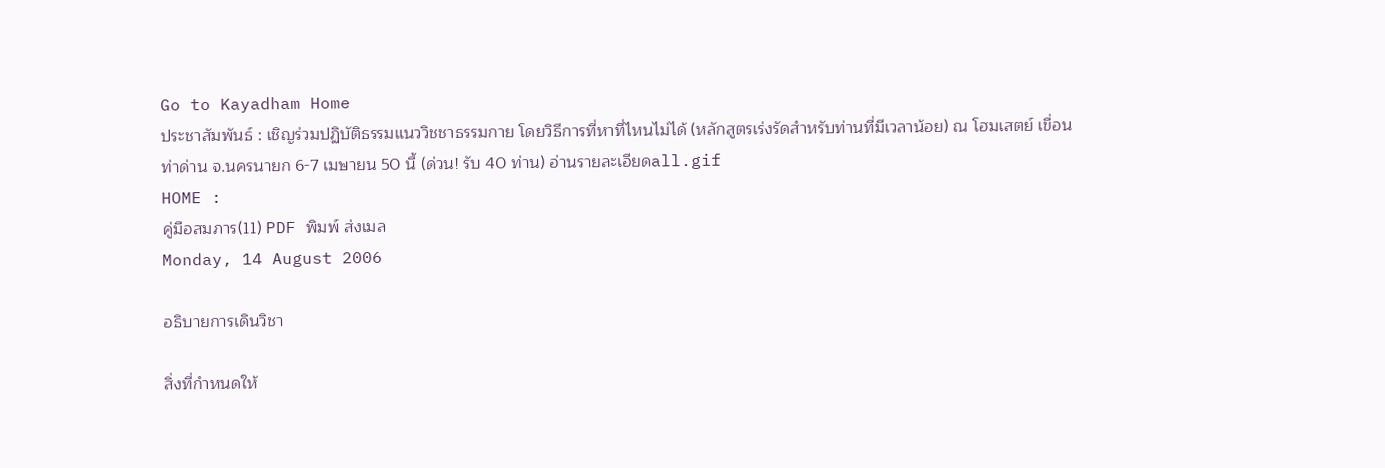Go to Kayadham Home
ประชาสัมพันธ์ : เชิญร่วมปฏิบัติธรรมแนววิชชาธรรมกาย โดยวิธีการที่หาที่ไหนไม่ได้ (หลักสูตรเร่งรัดสำหรับท่านที่มีเวลาน้อย) ณ โฮมเสตย์ เขื่อนท่าด่าน จ.นครนายก 6-7 เมษายน 50 นี้ (ด่วน! รับ 40 ท่าน) อ่านรายละเอียดall.gif
HOME :
คู่มือสมภาร(11) PDF พิมพ์ ส่งเมล
Monday, 14 August 2006

อธิบายการเดินวิชา

สิ่งที่กำหนดให้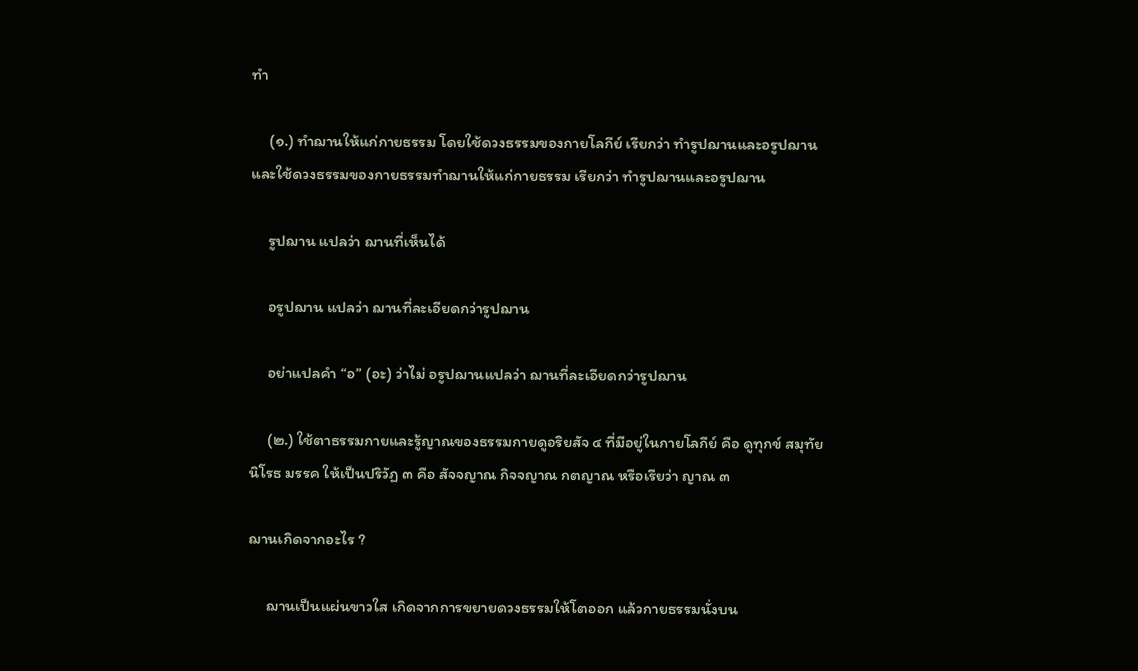ทำ

     (๑.) ทำฌานให้แก่กายธรรม โดยใช้ดวงธรรมของกายโลกีย์ เรียกว่า ทำรูปฌานและอรูปฌาน และใช้ดวงธรรมของกายธรรมทำฌานให้แก่กายธรรม เรียกว่า ทำรูปฌานและอรูปฌาน

     รูปฌาน แปลว่า ฌานที่เห็นได้

     อรูปฌาน แปลว่า ฌานที่ละเอียดกว่ารูปฌาน

     อย่าแปลคำ “อ” (อะ) ว่าไม่ อรูปฌานแปลว่า ฌานที่ละเอียดกว่ารูปฌาน

     (๒.) ใช้ตาธรรมกายและรู้ญาณของธรรมกายดูอริยสัจ ๔ ที่มีอยู่ในกายโลกีย์ คือ ดูทุกข์ สมุทัย นิโรธ มรรค ให้เป็นปริวัฏ ๓ คือ สัจจญาณ กิจจญาณ กตญาณ หรือเรียว่า ญาณ ๓

ฌานเกิดจากอะไร ?

     ฌานเป็นแผ่นขาวใส เกิดจากการขยายดวงธรรมให้โตออก แล้วกายธรรมนั่งบน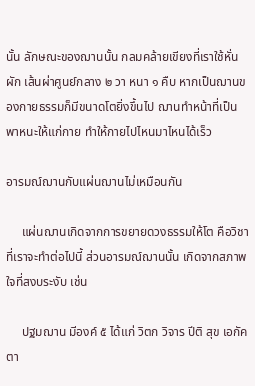นั้น ลักษณะของฌานนั้น กลมคล้ายเขียงที่เราใช้หั่นผัก เส้นผ่าศูนย์กลาง ๒ วา หนา ๑ คืบ หากเป็นฌานของกายธรรมก็มีขนาดโตยิ่งขึ้นไป ฌานทำหน้าที่เป็นพาหนะให้แก่กาย ทำให้กายไปไหนมาไหนได้เร็ว

อารมณ์ฌานกับแผ่นฌานไม่เหมือนกัน

     แผ่นฌานเกิดจากการขยายดวงธรรมให้โต คือวิชาที่เราจะทำต่อไปนี้ ส่วนอารมณ์ฌานนั้น เกิดจากสภาพใจที่สงบระงับ เช่น

     ปฐมฌาน มีองค์ ๕ ได้แก่ วิตก วิจาร ปีติ สุข เอกัคตา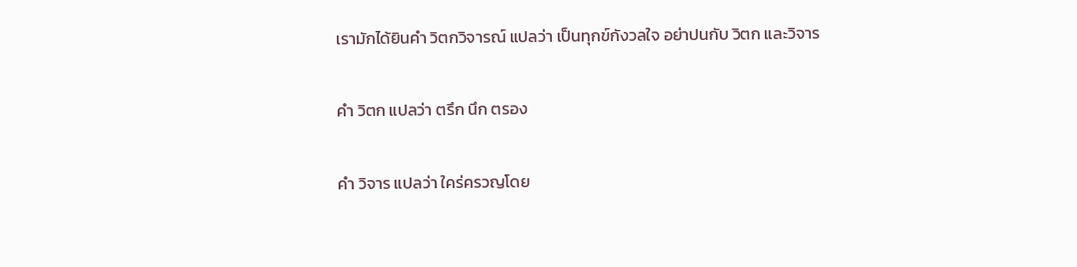เรามักได้ยินคำ วิตกวิจารณ์ แปลว่า เป็นทุกข์กังวลใจ อย่าปนกับ วิตก และวิจาร

คำ วิตก แปลว่า ตรึก นึก ตรอง

คำ วิจาร แปลว่า ใคร่ครวญโดย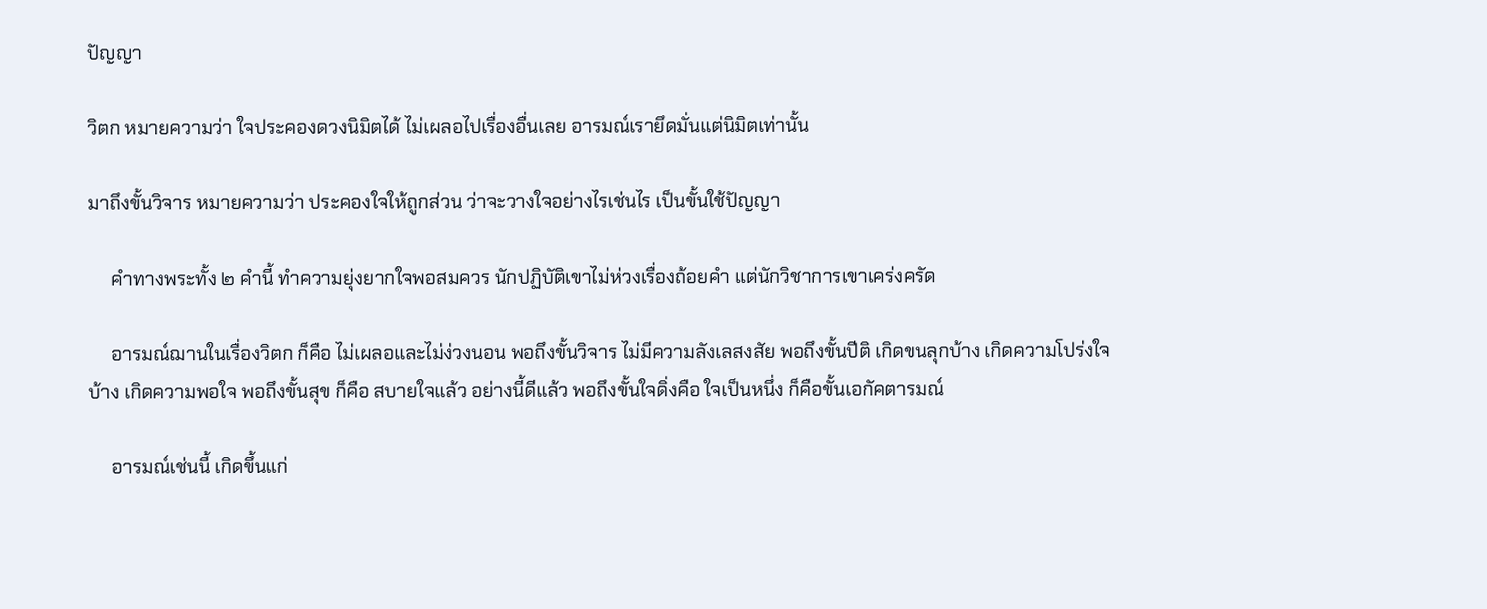ปัญญา

วิตก หมายความว่า ใจประคองดวงนิมิตได้ ไม่เผลอไปเรื่องอื่นเลย อารมณ์เรายึดมั่นแต่นิมิตเท่านั้น

มาถึงขั้นวิจาร หมายความว่า ประคองใจให้ถูกส่วน ว่าจะวางใจอย่างไรเช่นไร เป็นขั้นใช้ปัญญา

     คำทางพระทั้ง ๒ คำนี้ ทำความยุ่งยากใจพอสมควร นักปฏิบัติเขาไม่ห่วงเรื่องถ้อยคำ แต่นักวิชาการเขาเคร่งครัด

     อารมณ์ฌานในเรื่องวิตก ก็คือ ไม่เผลอและไม่ง่วงนอน พอถึงขั้นวิจาร ไม่มีความลังเลสงสัย พอถึงขั้นปีติ เกิดขนลุกบ้าง เกิดความโปร่งใจบ้าง เกิดความพอใจ พอถึงขั้นสุข ก็คือ สบายใจแล้ว อย่างนี้ดีแล้ว พอถึงขั้นใจดิ่งคือ ใจเป็นหนึ่ง ก็คือขั้นเอกัคตารมณ์

     อารมณ์เช่นนี้ เกิดขึ้นแก่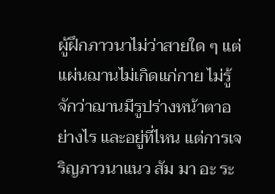ผู้ฝึกภาวนาไม่ว่าสายใด ๆ แต่แผ่นฌานไม่เกิดแก่กาย ไม่รู้จักว่าฌานมีรูปร่างหน้าตาอย่างไร และอยู่ที่ไหน แต่การเจริญภาวนาแนว สัม มา อะ ระ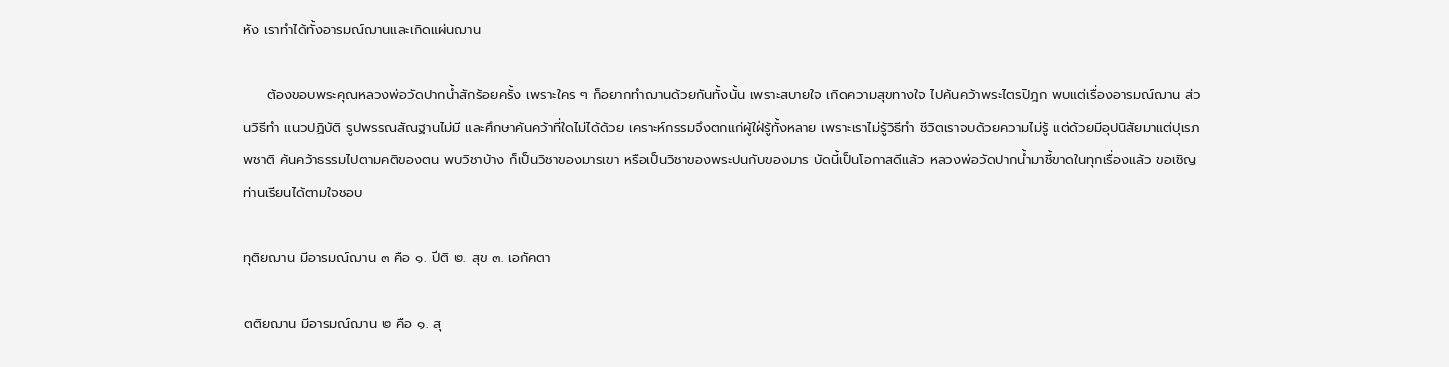หัง เราทำได้ทั้งอารมณ์ฌานและเกิดแผ่นฌาน

     ต้องขอบพระคุณหลวงพ่อวัดปากน้ำสักร้อยครั้ง เพราะใคร ๆ ก็อยากทำฌานด้วยกันทั้งนั้น เพราะสบายใจ เกิดความสุขทางใจ ไปค้นคว้าพระไตรปิฎก พบแต่เรื่องอารมณ์ฌาน ส่วนวิธีทำ แนวปฏิบัติ รูปพรรณสัณฐานไม่มี และศึกษาค้นคว้าที่ใดไม่ได้ด้วย เคราะห์กรรมจึงตกแก่ผู้ใฝ่รู้ทั้งหลาย เพราะเราไม่รู้วิธีทำ ชีวิตเราจบด้วยความไม่รู้ แต่ด้วยมีอุปนิสัยมาแต่ปุเรภพชาติ ค้นคว้าธรรมไปตามคติของตน พบวิชาบ้าง ก็เป็นวิชาของมารเขา หรือเป็นวิชาของพระปนกับของมาร บัดนี้เป็นโอกาสดีแล้ว หลวงพ่อวัดปากน้ำมาชี้ขาดในทุกเรื่องแล้ว ขอเชิญท่านเรียนได้ตามใจชอบ

ทุติยฌาน มีอารมณ์ฌาน ๓ คือ ๑. ปีติ ๒. สุข ๓. เอกัคตา

ตติยฌาน มีอารมณ์ฌาน ๒ คือ ๑. สุ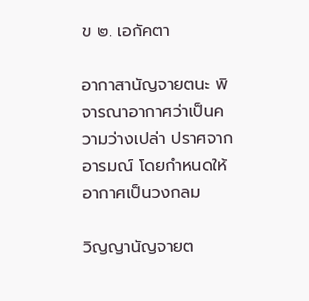ข ๒. เอกัคตา

อากาสานัญจายตนะ พิจารณาอากาศว่าเป็นความว่างเปล่า ปราศจากอารมณ์ โดยกำหนดให้อากาศเป็นวงกลม

วิญญานัญจายต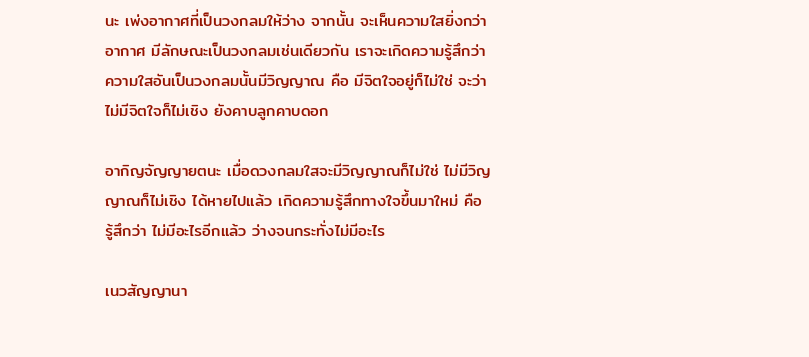นะ เพ่งอากาศที่เป็นวงกลมให้ว่าง จากนั้น จะเห็นความใสยิ่งกว่าอากาศ มีลักษณะเป็นวงกลมเช่นเดียวกัน เราจะเกิดความรู้สึกว่า ความใสอันเป็นวงกลมนั้นมีวิญญาณ คือ มีจิตใจอยู่ก็ไม่ใช่ จะว่าไม่มีจิตใจก็ไม่เชิง ยังคาบลูกคาบดอก

อากิญจัญญายตนะ เมื่อดวงกลมใสจะมีวิญญาณก็ไม่ใช่ ไม่มีวิญญาณก็ไม่เชิง ได้หายไปแล้ว เกิดความรู้สึกทางใจขึ้นมาใหม่ คือ รู้สึกว่า ไม่มีอะไรอีกแล้ว ว่างจนกระทั่งไม่มีอะไร

เนวสัญญานา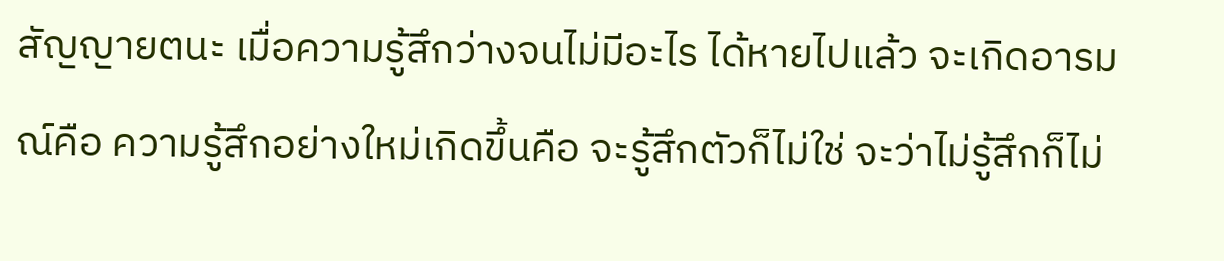สัญญายตนะ เมื่อความรู้สึกว่างจนไม่มีอะไร ได้หายไปแล้ว จะเกิดอารมณ์คือ ความรู้สึกอย่างใหม่เกิดขึ้นคือ จะรู้สึกตัวก็ไม่ใช่ จะว่าไม่รู้สึกก็ไม่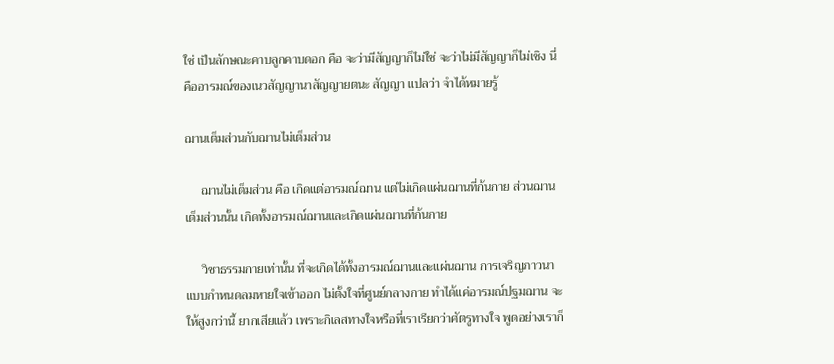ใช่ เป็นลักษณะคาบลูกคาบดอก คือ จะว่ามีสัญญาก็ไม่ใช่ จะว่าไม่มีสัญญาก็ไม่เชิง นี่คืออารมณ์ของเนวสัญญานาสัญญายตนะ สัญญา แปลว่า จำได้หมายรู้

ฌานเต็มส่วนกับฌานไม่เต็มส่วน

     ฌานไม่เต็มส่วน คือ เกิดแต่อารมณ์ฌาน แต่ไม่เกิดแผ่นฌานที่ก้นกาย ส่วนฌานเต็มส่วนนั้น เกิดทั้งอารมณ์ฌานและเกิดแผ่นฌานที่ก้นกาย

     วิชาธรรมกายเท่านั้น ที่จะเกิดได้ทั้งอารมณ์ฌานและแผ่นฌาน การเจริญภาวนาแบบกำหนดลมหายใจเข้าออก ไม่ตั้งใจที่ศูนย์กลางกาย ทำได้แค่อารมณ์ปฐมฌาน จะให้สูงกว่านี้ ยากเสียแล้ว เพราะกิเลสทางใจหรือที่เราเรียกว่าศัตรูทางใจ พูดอย่างเราก็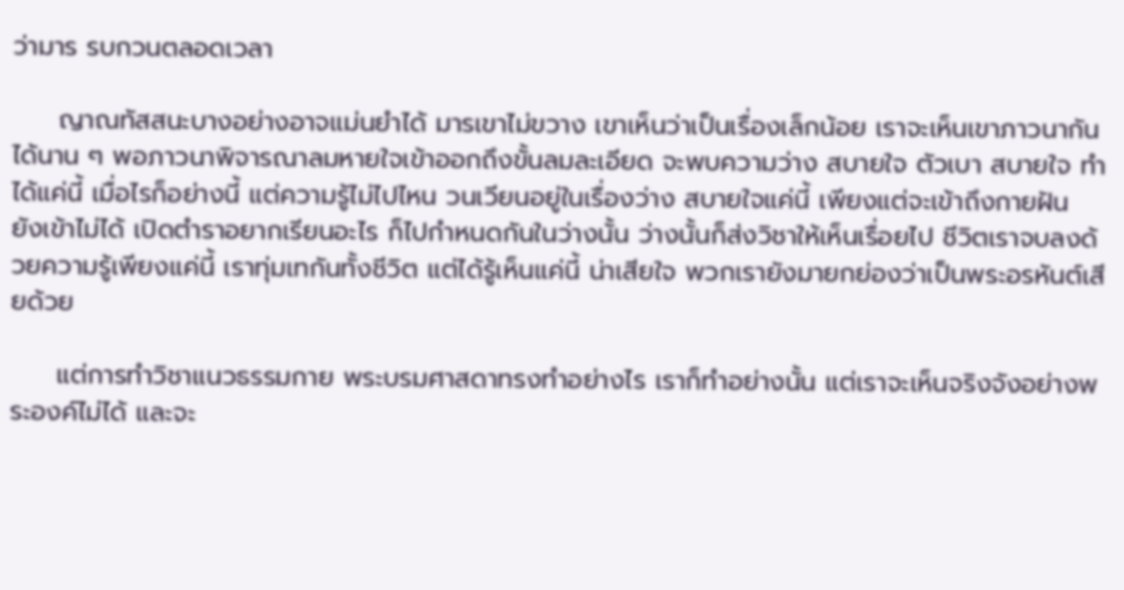ว่ามาร รบกวนตลอดเวลา

     ญาณทัสสนะบางอย่างอาจแม่นยำได้ มารเขาไม่ขวาง เขาเห็นว่าเป็นเรื่องเล็กน้อย เราจะเห็นเขาภาวนากันได้นาน ๆ พอภาวนาพิจารณาลมหายใจเข้าออกถึงขั้นลมละเอียด จะพบความว่าง สบายใจ ตัวเบา สบายใจ ทำได้แค่นี้ เมื่อไรก็อย่างนี้ แต่ความรู้ไม่ไปไหน วนเวียนอยู่ในเรื่องว่าง สบายใจแค่นี้ เพียงแต่จะเข้าถึงกายฝัน ยังเข้าไม่ได้ เปิดตำราอยากเรียนอะไร ก็ไปกำหนดกันในว่างนั้น ว่างนั้นก็ส่งวิชาให้เห็นเรื่อยไป ชีวิตเราจบลงด้วยความรู้เพียงแค่นี้ เราทุ่มเทกันทั้งชีวิต แต่ได้รู้เห็นแค่นี้ น่าเสียใจ พวกเรายังมายกย่องว่าเป็นพระอรหันต์เสียด้วย

     แต่การทำวิชาแนวธรรมกาย พระบรมศาสดาทรงทำอย่างไร เราก็ทำอย่างนั้น แต่เราจะเห็นจริงจังอย่างพระองค์ไม่ได้ และจะ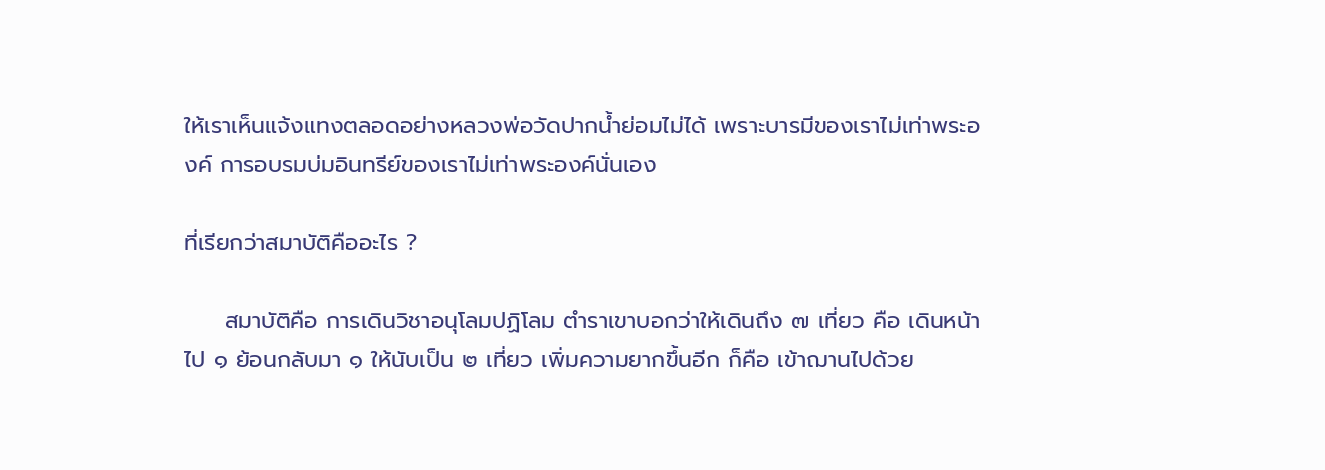ให้เราเห็นแจ้งแทงตลอดอย่างหลวงพ่อวัดปากน้ำย่อมไม่ได้ เพราะบารมีของเราไม่เท่าพระองค์ การอบรมบ่มอินทรีย์ของเราไม่เท่าพระองค์นั่นเอง

ที่เรียกว่าสมาบัติคืออะไร ?

     สมาบัติคือ การเดินวิชาอนุโลมปฏิโลม ตำราเขาบอกว่าให้เดินถึง ๗ เที่ยว คือ เดินหน้าไป ๑ ย้อนกลับมา ๑ ให้นับเป็น ๒ เที่ยว เพิ่มความยากขึ้นอีก ก็คือ เข้าฌานไปด้วย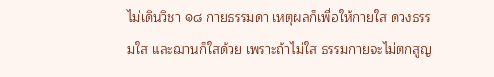ไม่เดินวิชา ๑๘ กายธรรมดา เหตุผลก็เพื่อให้กายใส ดวงธรรมใส และฌานก็ใสด้วย เพราะถ้าไม่ใส ธรรมกายจะไม่ตกสูญ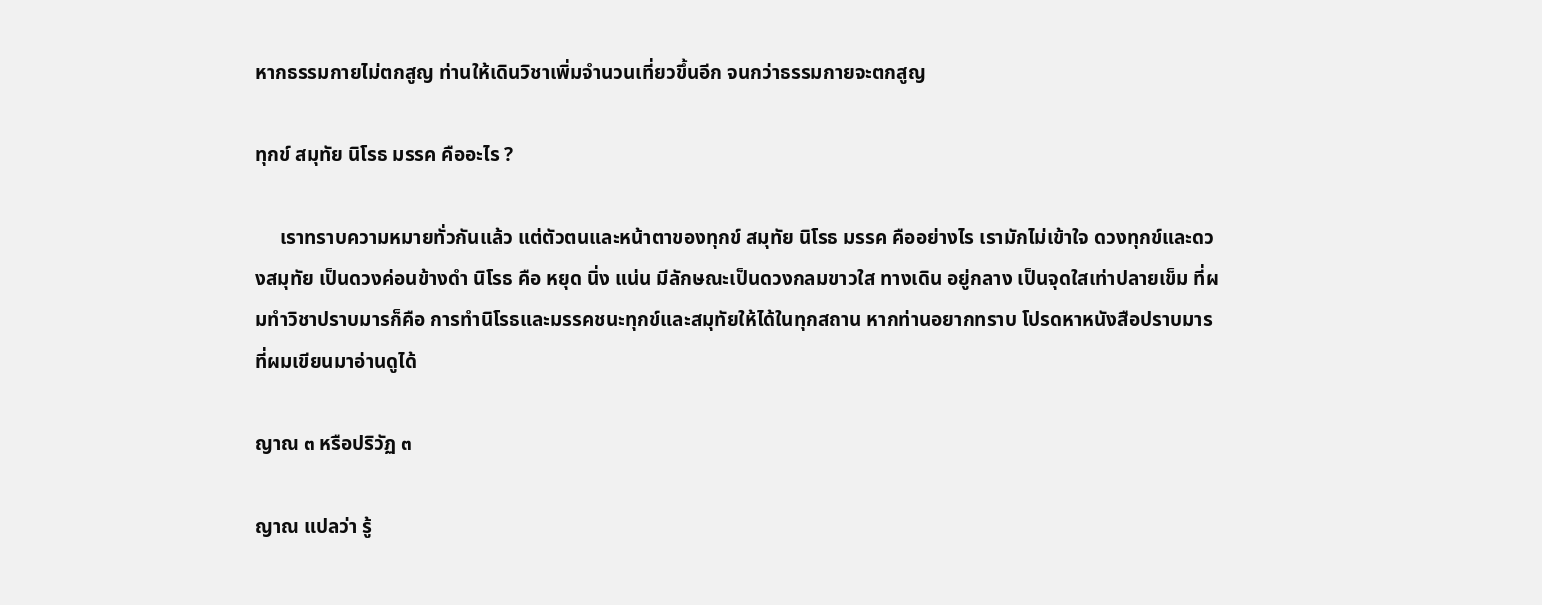หากธรรมกายไม่ตกสูญ ท่านให้เดินวิชาเพิ่มจำนวนเที่ยวขึ้นอีก จนกว่าธรรมกายจะตกสูญ

ทุกข์ สมุทัย นิโรธ มรรค คืออะไร ?

     เราทราบความหมายทั่วกันแล้ว แต่ตัวตนและหน้าตาของทุกข์ สมุทัย นิโรธ มรรค คืออย่างไร เรามักไม่เข้าใจ ดวงทุกข์และดวงสมุทัย เป็นดวงค่อนข้างดำ นิโรธ คือ หยุด นิ่ง แน่น มีลักษณะเป็นดวงกลมขาวใส ทางเดิน อยู่กลาง เป็นจุดใสเท่าปลายเข็ม ที่ผมทำวิชาปราบมารก็คือ การทำนิโรธและมรรคชนะทุกข์และสมุทัยให้ได้ในทุกสถาน หากท่านอยากทราบ โปรดหาหนังสือปราบมารที่ผมเขียนมาอ่านดูได้

ญาณ ๓ หรือปริวัฏ ๓

ญาณ แปลว่า รู้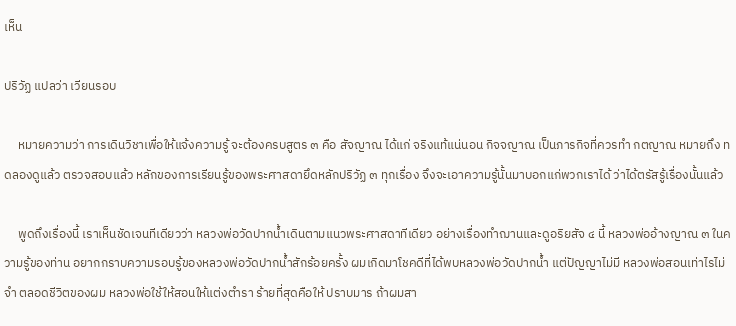เห็น

ปริวัฏ แปลว่า เวียนรอบ

     หมายความว่า การเดินวิชาเพื่อให้แจ้งความรู้ จะต้องครบสูตร ๓ คือ สัจญาณ ได้แก่ จริงแท้แน่นอน กิจจญาณ เป็นภารกิจที่ควรทำ กตญาณ หมายถึง ทดลองดูแล้ว ตรวจสอบแล้ว หลักของการเรียนรู้ของพระศาสดายึดหลักปริวัฏ ๓ ทุกเรื่อง จึงจะเอาความรู้นั้นมาบอกแก่พวกเราได้ ว่าได้ตรัสรู้เรื่องนั้นแล้ว

     พูดถึงเรื่องนี้ เราเห็นชัดเจนทีเดียวว่า หลวงพ่อวัดปากน้ำเดินตามแนวพระศาสดาทีเดียว อย่างเรื่องทำฌานและดูอริยสัจ ๔ นี้ หลวงพ่ออ้างญาณ ๓ ในความรู้ของท่าน อยากกราบความรอบรู้ของหลวงพ่อวัดปากน้ำสักร้อยครั้ง ผมเกิดมาโชคดีที่ได้พบหลวงพ่อวัดปากน้ำ แต่ปัญญาไม่มี หลวงพ่อสอนเท่าไรไม่จำ ตลอดชีวิตของผม หลวงพ่อใช้ให้สอนให้แต่งตำรา ร้ายที่สุดคือให้ ปราบมาร ถ้าผมสา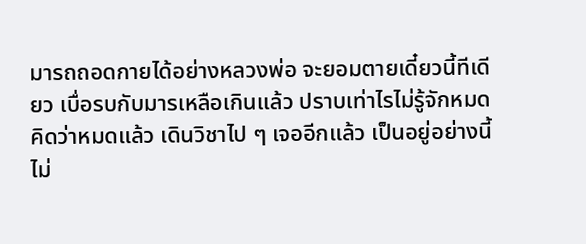มารถถอดกายได้อย่างหลวงพ่อ จะยอมตายเดี๋ยวนี้ทีเดียว เบื่อรบกับมารเหลือเกินแล้ว ปราบเท่าไรไม่รู้จักหมด คิดว่าหมดแล้ว เดินวิชาไป ๆ เจออีกแล้ว เป็นอยู่อย่างนี้ไม่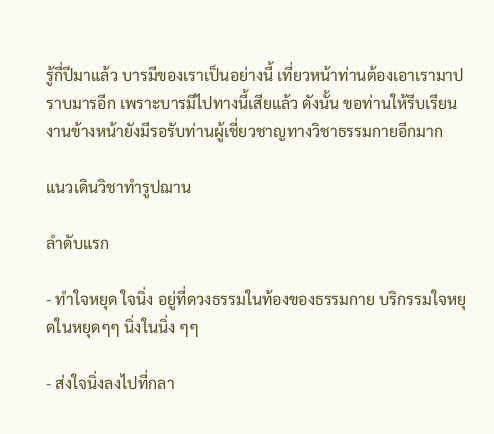รู้กี่ปีมาแล้ว บารมีของเราเป็นอย่างนี้ เที่ยวหน้าท่านต้องเอาเรามาปราบมารอีก เพราะบารมีไปทางนี้เสียแล้ว ดังนั้น ขอท่านให้รีบเรียนงานข้างหน้ายังมีรอรับท่านผู้เชี่ยวชาญทางวิชาธรรมกายอีกมาก

แนวเดินวิชาทำรูปฌาน

ลำดับแรก

- ทำใจหยุด ใจนิ่ง อยู่ที่ดวงธรรมในท้องของธรรมกาย บริกรรมใจหยุดในหยุดๆๆ นิ่งในนิ่ง ๆๆ

- ส่งใจนิ่งลงไปที่กลา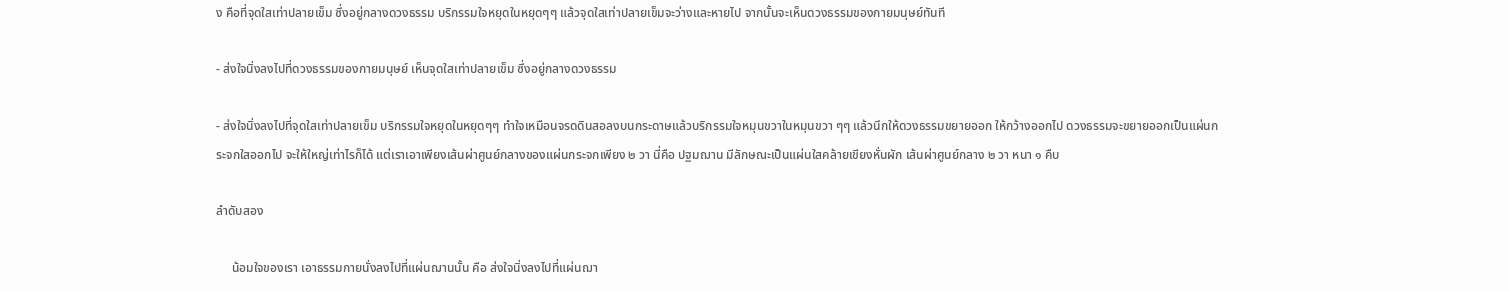ง คือที่จุดใสเท่าปลายเข็ม ซึ่งอยู่กลางดวงธรรม บริกรรมใจหยุดในหยุดๆๆ แล้วจุดใสเท่าปลายเข็มจะว่างและหายไป จากนั้นจะเห็นดวงธรรมของกายมนุษย์ทันที

- ส่งใจนิ่งลงไปที่ดวงธรรมของกายมนุษย์ เห็นจุดใสเท่าปลายเข็ม ซึ่งอยู่กลางดวงธรรม

- ส่งใจนิ่งลงไปที่จุดใสเท่าปลายเข็ม บริกรรมใจหยุดในหยุดๆๆ ทำใจเหมือนจรดดินสอลงบนกระดาษแล้วบริกรรมใจหมุนขวาในหมุนขวา ๆๆ แล้วนึกให้ดวงธรรมขยายออก ให้กว้างออกไป ดวงธรรมจะขยายออกเป็นแผ่นกระจกใสออกไป จะให้ใหญ่เท่าไรก็ได้ แต่เราเอาเพียงเส้นผ่าศูนย์กลางของแผ่นกระจกเพียง ๒ วา นี่คือ ปฐมฌาน มีลักษณะเป็นแผ่นใสคล้ายเขียงหั่นผัก เส้นผ่าศูนย์กลาง ๒ วา หนา ๑ คืบ

ลำดับสอง

     น้อมใจของเรา เอาธรรมกายนั่งลงไปที่แผ่นฌานนั้น คือ ส่งใจนิ่งลงไปที่แผ่นฌา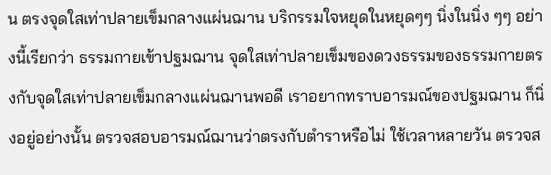น ตรงจุดใสเท่าปลายเข็มกลางแผ่นฌาน บริกรรมใจหยุดในหยุดๆๆ นิ่งในนิ่ง ๆๆ อย่างนี้เรียกว่า ธรรมกายเข้าปฐมฌาน จุดใสเท่าปลายเข็มของดวงธรรมของธรรมกายตรงกับจุดใสเท่าปลายเข็มกลางแผ่นฌานพอดี เราอยากทราบอารมณ์ของปฐมฌาน ก็นิ่งอยู่อย่างนั้น ตรวจสอบอารมณ์ฌานว่าตรงกับตำราหรือไม่ ใช้เวลาหลายวัน ตรวจส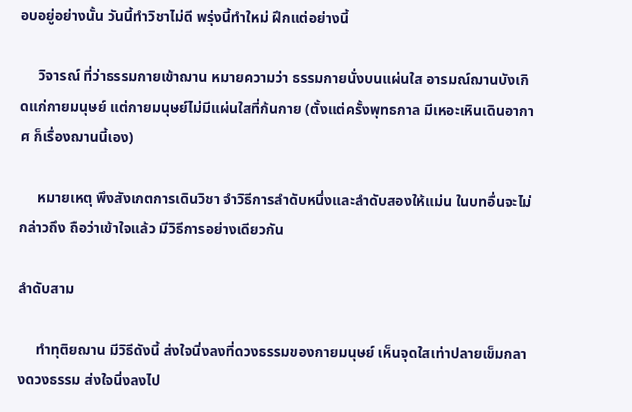อบอยู่อย่างนั้น วันนี้ทำวิชาไม่ดี พรุ่งนี้ทำใหม่ ฝึกแต่อย่างนี้

     วิจารณ์ ที่ว่าธรรมกายเข้าฌาน หมายความว่า ธรรมกายนั่งบนแผ่นใส อารมณ์ฌานบังเกิดแก่กายมนุษย์ แต่กายมนุษย์ไม่มีแผ่นใสที่ก้นกาย (ตั้งแต่ครั้งพุทธกาล มีเหอะเหินเดินอากาศ ก็เรื่องฌานนี้เอง)

     หมายเหตุ พึงสังเกตการเดินวิชา จำวิธีการลำดับหนึ่งและลำดับสองให้แม่น ในบทอื่นจะไม่กล่าวถึง ถือว่าเข้าใจแล้ว มีวิธีการอย่างเดียวกัน

ลำดับสาม

     ทำทุติยฌาน มีวิธีดังนี้ ส่งใจนิ่งลงที่ดวงธรรมของกายมนุษย์ เห็นจุดใสเท่าปลายเข็มกลางดวงธรรม ส่งใจนิ่งลงไป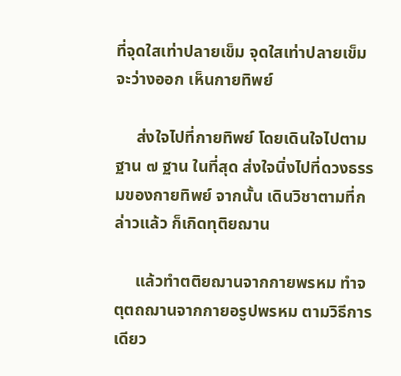ที่จุดใสเท่าปลายเข็ม จุดใสเท่าปลายเข็มจะว่างออก เห็นกายทิพย์

     ส่งใจไปที่กายทิพย์ โดยเดินใจไปตามฐาน ๗ ฐาน ในที่สุด ส่งใจนิ่งไปที่ดวงธรรมของกายทิพย์ จากนั้น เดินวิชาตามที่กล่าวแล้ว ก็เกิดทุติยฌาน

     แล้วทำตติยฌานจากกายพรหม ทำจตุตถฌานจากกายอรูปพรหม ตามวิธีการเดียว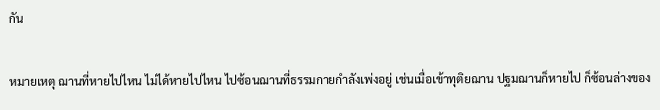กัน

หมายเหตุ ฌานที่หายไปไหน ไม่ได้หายไปไหน ไปซ้อนฌานที่ธรรมกายกำลังเพ่งอยู่ เช่นเมื่อเข้าทุติยฌาน ปฐมฌานก็หายไป ก็ซ้อนล่างของ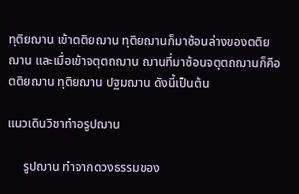ทุติยฌาน เข้าตติยฌาน ทุติยฌานก็มาซ้อนล่างของตติยฌาน และเมื่อเข้าจตุตถฌาน ฌานที่มาซ้อนจตุตถฌานก็คือ ตติยฌาน ทุติยฌาน ปฐมฌาน ดังนี้เป็นต้น

แนวเดินวิชาทำอรูปฌาน

     รูปฌาน ทำจากดวงธรรมของ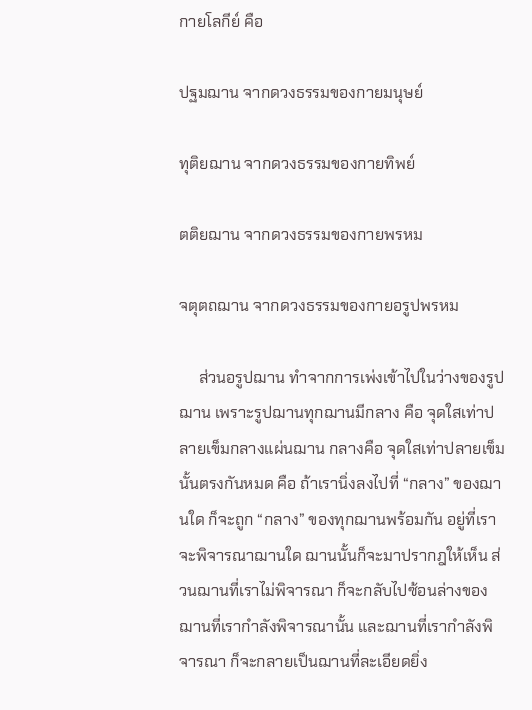กายโลกีย์ คือ

ปฐมฌาน จากดวงธรรมของกายมนุษย์

ทุติยฌาน จากดวงธรรมของกายทิพย์

ตติยฌาน จากดวงธรรมของกายพรหม

จตุตถฌาน จากดวงธรรมของกายอรูปพรหม

     ส่วนอรูปฌาน ทำจากการเพ่งเข้าไปในว่างของรูปฌาน เพราะรูปฌานทุกฌานมีกลาง คือ จุดใสเท่าปลายเข็มกลางแผ่นฌาน กลางคือ จุดใสเท่าปลายเข็มนั้นตรงกันหมด คือ ถ้าเรานิ่งลงไปที่ “กลาง” ของฌานใด ก็จะถูก “กลาง” ของทุกฌานพร้อมกัน อยู่ที่เราจะพิจารณาฌานใด ฌานนั้นก็จะมาปรากฎให้เห็น ส่วนฌานที่เราไม่พิจารณา ก็จะกลับไปซ้อนล่างของฌานที่เรากำลังพิจารณานั้น และฌานที่เรากำลังพิจารณา ก็จะกลายเป็นฌานที่ละเอียดยิ่ง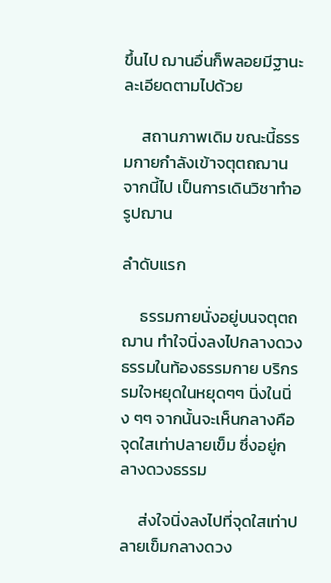ขึ้นไป ฌานอื่นก็พลอยมีฐานะละเอียดตามไปด้วย

     สถานภาพเดิม ขณะนี้ธรรมกายกำลังเข้าจตุตถฌาน จากนี้ไป เป็นการเดินวิชาทำอรูปฌาน

ลำดับแรก

     ธรรมกายนั่งอยู่บนจตุตถฌาน ทำใจนิ่งลงไปกลางดวงธรรมในท้องธรรมกาย บริกรรมใจหยุดในหยุดๆๆ นิ่งในนิ่ง ๆๆ จากนั้นจะเห็นกลางคือ จุดใสเท่าปลายเข็ม ซึ่งอยู่กลางดวงธรรม

     ส่งใจนิ่งลงไปที่จุดใสเท่าปลายเข็มกลางดวง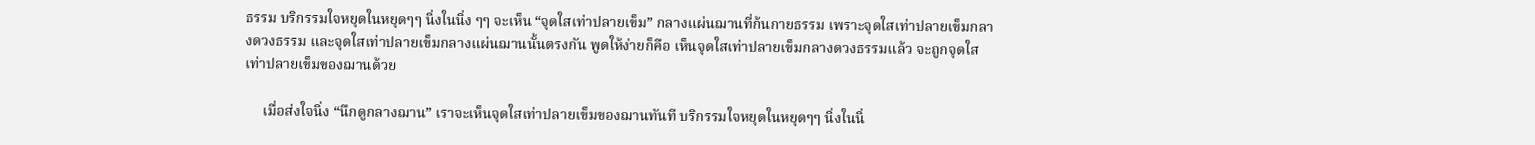ธรรม บริกรรมใจหยุดในหยุดๆๆ นิ่งในนิ่ง ๆๆ จะเห็น “จุดใสเท่าปลายเข็ม” กลางแผ่นฌานที่ก้นกายธรรม เพราะจุดใสเท่าปลายเข็มกลางดวงธรรม และจุดใสเท่าปลายเข็มกลางแผ่นฌานนั้นตรงกัน พูดให้ง่ายก็คือ เห็นจุดใสเท่าปลายเข็มกลางดวงธรรมแล้ว จะถูกจุดใสเท่าปลายเข็มของฌานด้วย

     เมื่อส่งใจนิ่ง “นึกดูกลางฌาน” เราจะเห็นจุดใสเท่าปลายเข็มของฌานทันที บริกรรมใจหยุดในหยุดๆๆ นิ่งในนิ่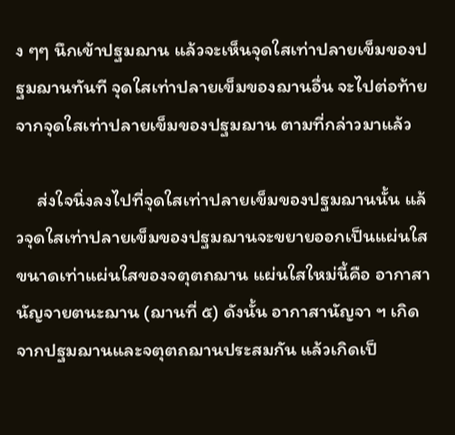ง ๆๆ นึกเข้าปฐมฌาน แล้วจะเห็นจุดใสเท่าปลายเข็มของปฐมฌานทันที จุดใสเท่าปลายเข็มของฌานอื่น จะไปต่อท้ายจากจุดใสเท่าปลายเข็มของปฐมฌาน ตามที่กล่าวมาแล้ว

     ส่งใจนิ่งลงไปที่จุดใสเท่าปลายเข็มของปฐมฌานนั้น แล้วจุดใสเท่าปลายเข็มของปฐมฌานจะขยายออกเป็นแผ่นใส ขนาดเท่าแผ่นใสของจตุตถฌาน แผ่นใสใหม่นี้คือ อากาสานัญจายตนะฌาน (ฌานที่ ๕) ดังนั้น อากาสานัญจา ฯ เกิดจากปฐมฌานและจตุตถฌานประสมกัน แล้วเกิดเป็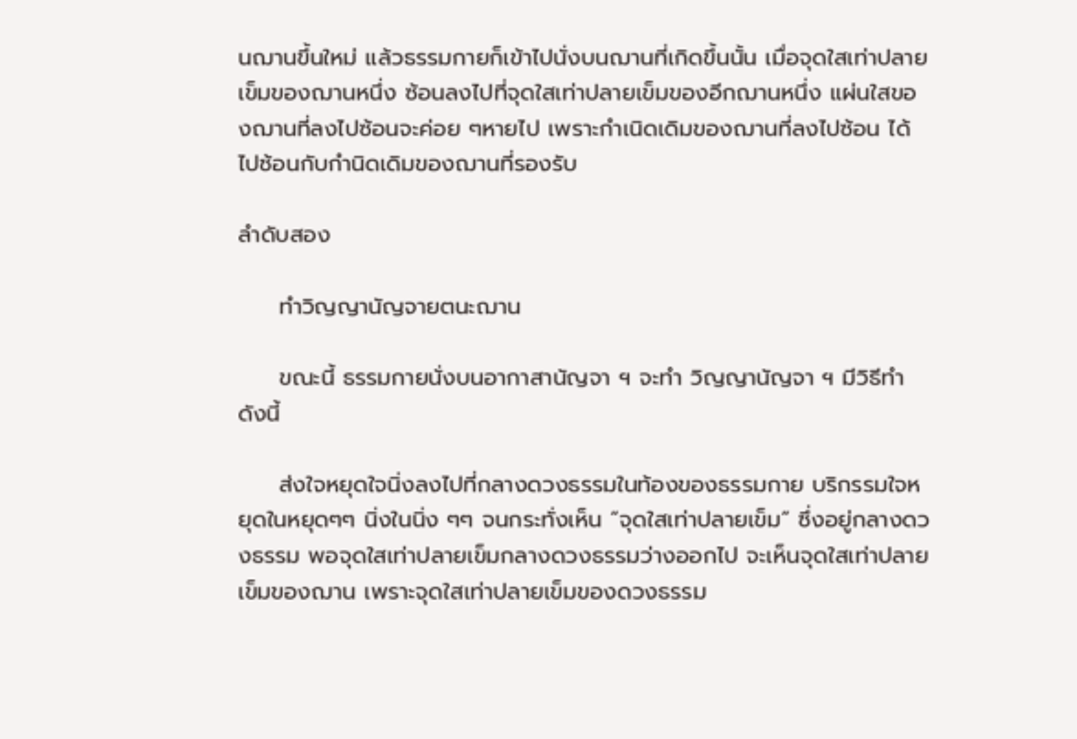นฌานขึ้นใหม่ แล้วธรรมกายก็เข้าไปนั่งบนฌานที่เกิดขึ้นนั้น เมื่อจุดใสเท่าปลายเข็มของฌานหนึ่ง ซ้อนลงไปที่จุดใสเท่าปลายเข็มของอีกฌานหนึ่ง แผ่นใสของฌานที่ลงไปซ้อนจะค่อย ๆหายไป เพราะกำเนิดเดิมของฌานที่ลงไปซ้อน ได้ไปซ้อนกับกำนิดเดิมของฌานที่รองรับ

ลำดับสอง

     ทำวิญญานัญจายตนะฌาน

     ขณะนี้ ธรรมกายนั่งบนอากาสานัญจา ฯ จะทำ วิญญานัญจา ฯ มีวิธีทำดังนี้

     ส่งใจหยุดใจนิ่งลงไปที่กลางดวงธรรมในท้องของธรรมกาย บริกรรมใจหยุดในหยุดๆๆ นิ่งในนิ่ง ๆๆ จนกระทั่งเห็น “จุดใสเท่าปลายเข็ม” ซึ่งอยู่กลางดวงธรรม พอจุดใสเท่าปลายเข็มกลางดวงธรรมว่างออกไป จะเห็นจุดใสเท่าปลายเข็มของฌาน เพราะจุดใสเท่าปลายเข็มของดวงธรรม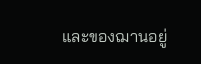และของฌานอยู่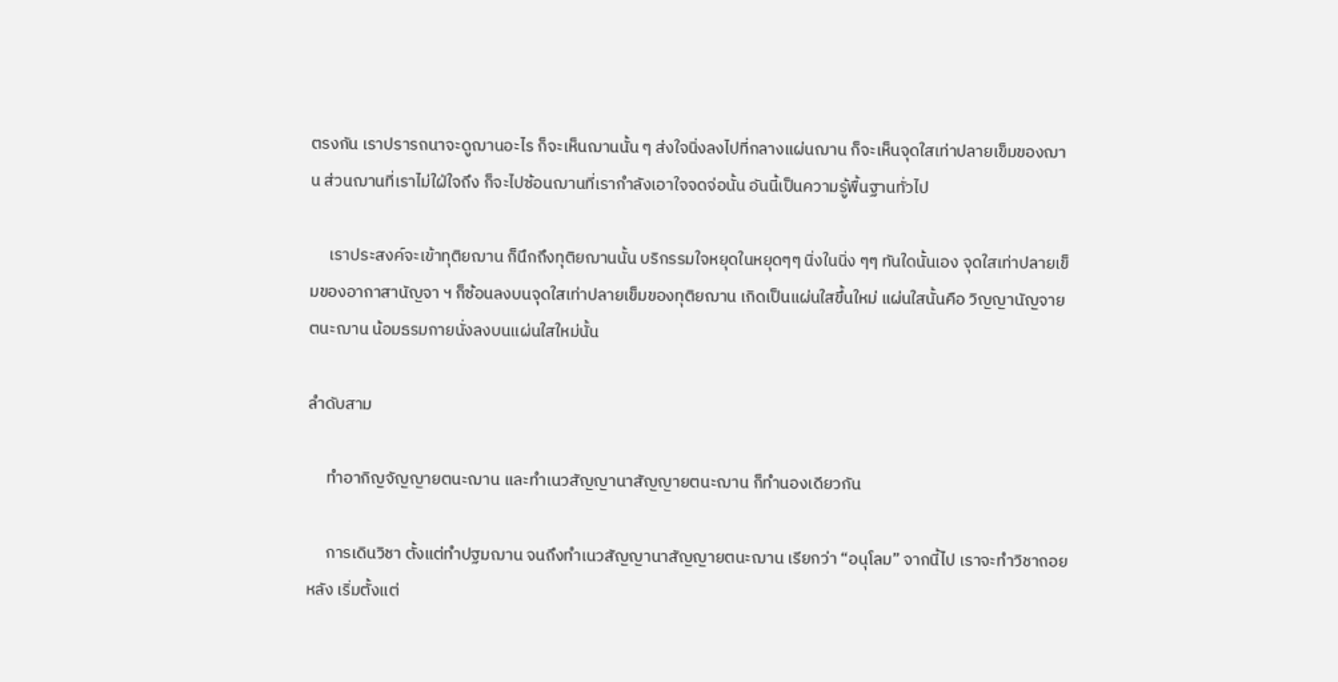ตรงกัน เราปรารถนาจะดูฌานอะไร ก็จะเห็นฌานนั้น ๆ ส่งใจนิ่งลงไปที่กลางแผ่นฌาน ก็จะเห็นจุดใสเท่าปลายเข็มของฌาน ส่วนฌานที่เราไม่ใฝ่ใจถึง ก็จะไปซ้อนฌานที่เรากำลังเอาใจจดจ่อนั้น อันนี้เป็นความรู้พื้นฐานทั่วไป

     เราประสงค์จะเข้าทุติยฌาน ก็นึกถึงทุติยฌานนั้น บริกรรมใจหยุดในหยุดๆๆ นิ่งในนิ่ง ๆๆ ทันใดนั้นเอง จุดใสเท่าปลายเข็มของอากาสานัญจา ฯ ก็ซ้อนลงบนจุดใสเท่าปลายเข็มของทุติยฌาน เกิดเป็นแผ่นใสขึ้นใหม่ แผ่นใสนั้นคือ วิญญานัญจายตนะฌาน น้อมธรมกายนั่งลงบนแผ่นใสใหม่นั้น

ลำดับสาม

     ทำอากิญจัญญายตนะฌาน และทำเนวสัญญานาสัญญายตนะฌาน ก็ทำนองเดียวกัน

     การเดินวิชา ตั้งแต่ทำปฐมฌาน จนถึงทำเนวสัญญานาสัญญายตนะฌาน เรียกว่า “อนุโลม” จากนี้ไป เราจะทำวิชาถอยหลัง เริ่มตั้งแต่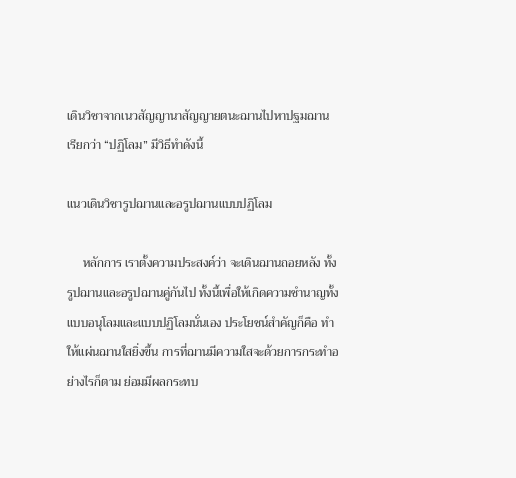เดินวิชาจากเนวสัญญานาสัญญายตนะฌานไปหาปฐมฌาน เรียกว่า “ปฏิโลม” มีวิธีทำดังนี้

แนวเดินวิชารูปฌานและอรูปฌานแบบปฏิโลม

     หลักการ เราตั้งความประสงค์ว่า จะเดินฌานถอยหลัง ทั้งรูปฌานและอรูปฌานคู่กันไป ทั้งนี้เพื่อให้เกิดความชำนาญทั้งแบบอนุโลมและแบบปฏิโลมนั่นเอง ประโยชน์สำคัญก็คือ ทำให้แผ่นฌานใสยิ่งขึ้น การที่ฌานมีความใสจะด้วยการกระทำอย่างไรก็ตาม ย่อมมีผลกระทบ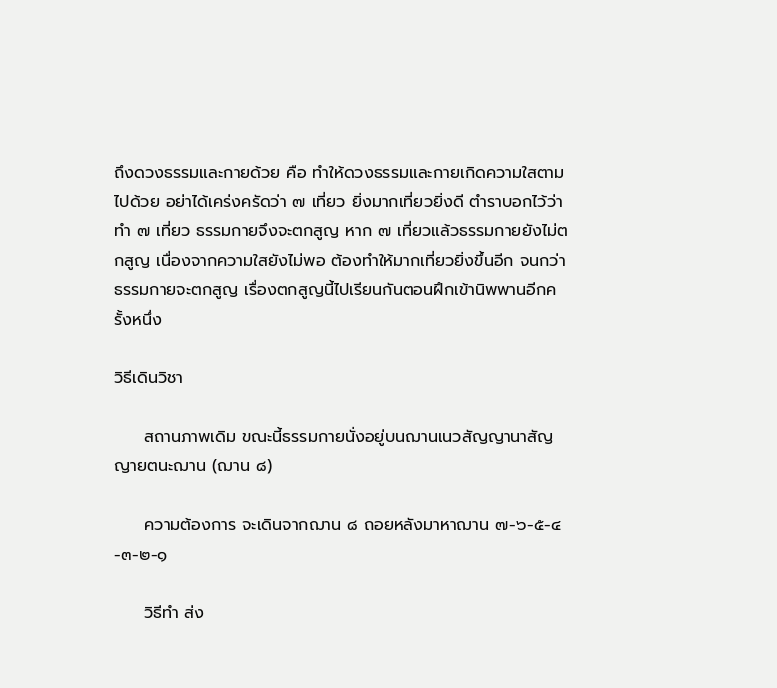ถึงดวงธรรมและกายด้วย คือ ทำให้ดวงธรรมและกายเกิดความใสตามไปด้วย อย่าได้เคร่งครัดว่า ๗ เที่ยว ยิ่งมากเที่ยวยิ่งดี ตำราบอกไว้ว่าทำ ๗ เที่ยว ธรรมกายจึงจะตกสูญ หาก ๗ เที่ยวแล้วธรรมกายยังไม่ตกสูญ เนื่องจากความใสยังไม่พอ ต้องทำให้มากเที่ยวยิ่งขึ้นอีก จนกว่าธรรมกายจะตกสูญ เรื่องตกสูญนี้ไปเรียนกันตอนฝึกเข้านิพพานอีกครั้งหนึ่ง

วิธีเดินวิชา

     สถานภาพเดิม ขณะนี้ธรรมกายนั่งอยู่บนฌานเนวสัญญานาสัญญายตนะฌาน (ฌาน ๘)

     ความต้องการ จะเดินจากฌาน ๘ ถอยหลังมาหาฌาน ๗-๖-๕-๔-๓-๒-๑

     วิธีทำ ส่ง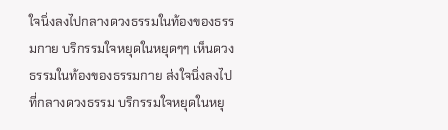ใจนิ่งลงไปกลางดวงธรรมในท้องของธรรมกาย บริกรรมใจหยุดในหยุดๆๆ เห็นดวงธรรมในท้องของธรรมกาย ส่งใจนิ่งลงไปที่กลางดวงธรรม บริกรรมใจหยุดในหยุ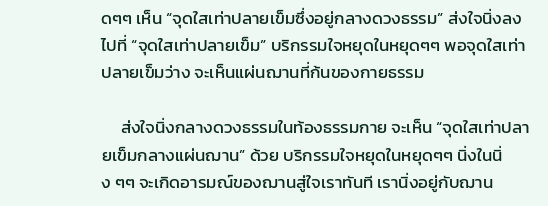ดๆๆ เห็น “จุดใสเท่าปลายเข็มซึ่งอยู่กลางดวงธรรม” ส่งใจนิ่งลงไปที่ “จุดใสเท่าปลายเข็ม” บริกรรมใจหยุดในหยุดๆๆ พอจุดใสเท่าปลายเข็มว่าง จะเห็นแผ่นฌานที่ก้นของกายธรรม

     ส่งใจนิ่งกลางดวงธรรมในท้องธรรมกาย จะเห็น “จุดใสเท่าปลายเข็มกลางแผ่นฌาน” ด้วย บริกรรมใจหยุดในหยุดๆๆ นิ่งในนิ่ง ๆๆ จะเกิดอารมณ์ของฌานสู่ใจเราทันที เรานิ่งอยู่กับฌาน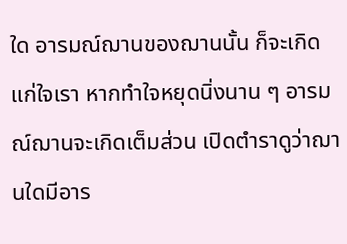ใด อารมณ์ฌานของฌานนั้น ก็จะเกิดแก่ใจเรา หากทำใจหยุดนิ่งนาน ๆ อารมณ์ฌานจะเกิดเต็มส่วน เปิดตำราดูว่าฌานใดมีอาร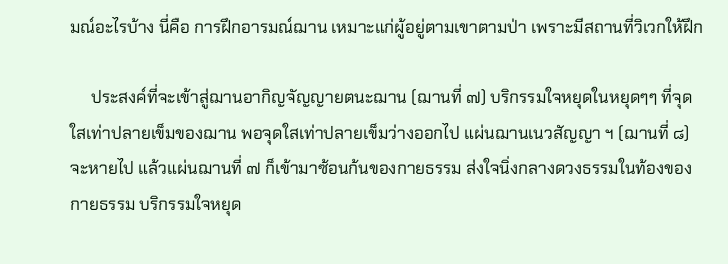มณ์อะไรบ้าง นี่คือ การฝึกอารมณ์ฌาน เหมาะแก่ผู้อยู่ตามเขาตามป่า เพราะมีสถานที่วิเวกให้ฝึก

     ประสงค์ที่จะเข้าสู่ฌานอากิญจัญญายตนะฌาน (ฌานที่ ๗) บริกรรมใจหยุดในหยุดๆๆ ที่จุดใสเท่าปลายเข็มของฌาน พอจุดใสเท่าปลายเข็มว่างออกไป แผ่นฌานเนวสัญญา ฯ (ฌานที่ ๘) จะหายไป แล้วแผ่นฌานที่ ๗ ก็เข้ามาซ้อนก้นของกายธรรม ส่งใจนิ่งกลางดวงธรรมในท้องของกายธรรม บริกรรมใจหยุด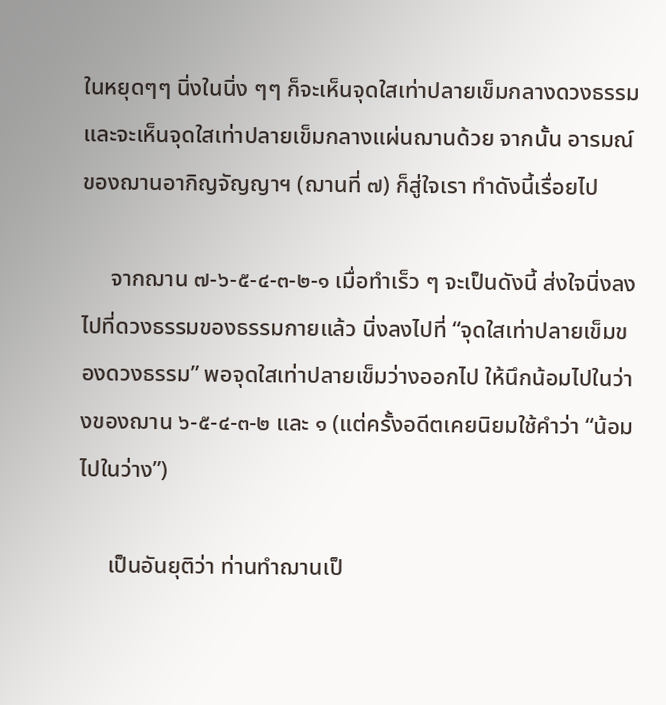ในหยุดๆๆ นิ่งในนิ่ง ๆๆ ก็จะเห็นจุดใสเท่าปลายเข็มกลางดวงธรรม และจะเห็นจุดใสเท่าปลายเข็มกลางแผ่นฌานด้วย จากนั้น อารมณ์ของฌานอากิญจัญญาฯ (ฌานที่ ๗) ก็สู่ใจเรา ทำดังนี้เรื่อยไป

     จากฌาน ๗-๖-๕-๔-๓-๒-๑ เมื่อทำเร็ว ๆ จะเป็นดังนี้ ส่งใจนิ่งลงไปที่ดวงธรรมของธรรมกายแล้ว นิ่งลงไปที่ “จุดใสเท่าปลายเข็มของดวงธรรม” พอจุดใสเท่าปลายเข็มว่างออกไป ให้นึกน้อมไปในว่างของฌาน ๖-๕-๔-๓-๒ และ ๑ (แต่ครั้งอดีตเคยนิยมใช้คำว่า “น้อมไปในว่าง”)

     เป็นอันยุติว่า ท่านทำฌานเป็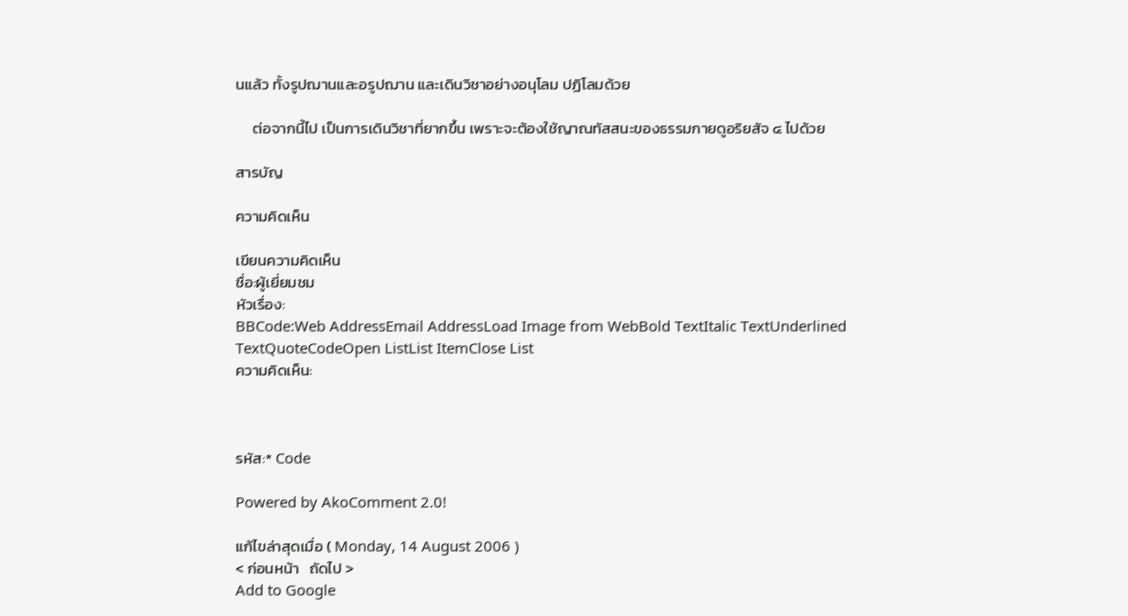นแล้ว ทั้งรูปฌานและอรูปฌาน และเดินวิชาอย่างอนุโลม ปฏิโลมด้วย

     ต่อจากนี้ไป เป็นการเดินวิชาที่ยากขึ้น เพราะจะต้องใช้ญาณทัสสนะของธรรมกายดูอริยสัจ ๔ ไปด้วย

สารบัญ

ความคิดเห็น

เขียนความคิดเห็น
ชื่อ:ผู้เยี่ยมชม
หัวเรื่อง:
BBCode:Web AddressEmail AddressLoad Image from WebBold TextItalic TextUnderlined TextQuoteCodeOpen ListList ItemClose List
ความคิดเห็น:



รหัส:* Code

Powered by AkoComment 2.0!

แก้ไขล่าสุดเมื่อ ( Monday, 14 August 2006 )
< ก่อนหน้า   ถัดไป >
Add to Google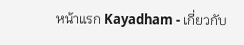หน้าแรก Kayadham - เกี่ยวกับ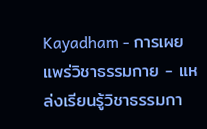Kayadham - การเผยแพร่วิชาธรรมกาย - แหล่งเรียนรู้วิชาธรรมกา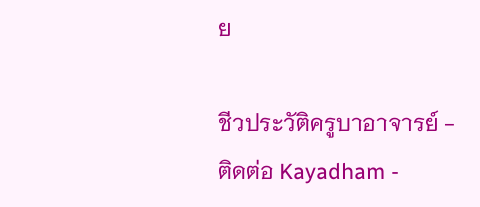ย

ชีวประวัติครูบาอาจารย์ - ติดต่อ Kayadham -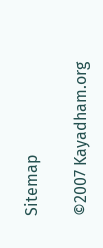Sitemap

©2007 Kayadham.org